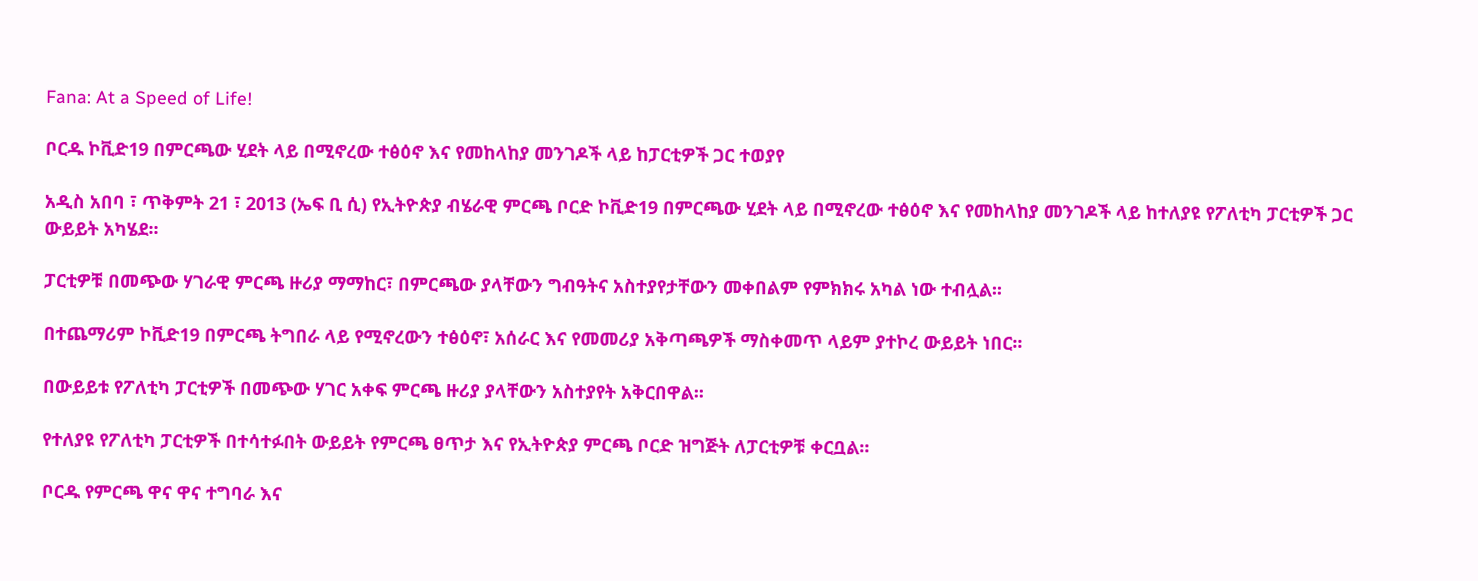Fana: At a Speed of Life!

ቦርዱ ኮቪድ19 በምርጫው ሂደት ላይ በሚኖረው ተፅዕኖ እና የመከላከያ መንገዶች ላይ ከፓርቲዎች ጋር ተወያየ

አዲስ አበባ ፣ ጥቅምት 21 ፣ 2013 (ኤፍ ቢ ሲ) የኢትዮጵያ ብሄራዊ ምርጫ ቦርድ ኮቪድ19 በምርጫው ሂደት ላይ በሚኖረው ተፅዕኖ እና የመከላከያ መንገዶች ላይ ከተለያዩ የፖለቲካ ፓርቲዎች ጋር ውይይት አካሄደ፡፡

ፓርቲዎቹ በመጭው ሃገራዊ ምርጫ ዙሪያ ማማከር፣ በምርጫው ያላቸውን ግብዓትና አስተያየታቸውን መቀበልም የምክክሩ አካል ነው ተብሏል፡፡

በተጨማሪም ኮቪድ19 በምርጫ ትግበራ ላይ የሚኖረውን ተፅዕኖ፣ አሰራር እና የመመሪያ አቅጣጫዎች ማስቀመጥ ላይም ያተኮረ ውይይት ነበር፡፡

በውይይቱ የፖለቲካ ፓርቲዎች በመጭው ሃገር አቀፍ ምርጫ ዙሪያ ያላቸውን አስተያየት አቅርበዋል፡፡

የተለያዩ የፖለቲካ ፓርቲዎች በተሳተፉበት ውይይት የምርጫ ፀጥታ እና የኢትዮጵያ ምርጫ ቦርድ ዝግጅት ለፓርቲዎቹ ቀርቧል።

ቦርዱ የምርጫ ዋና ዋና ተግባራ እና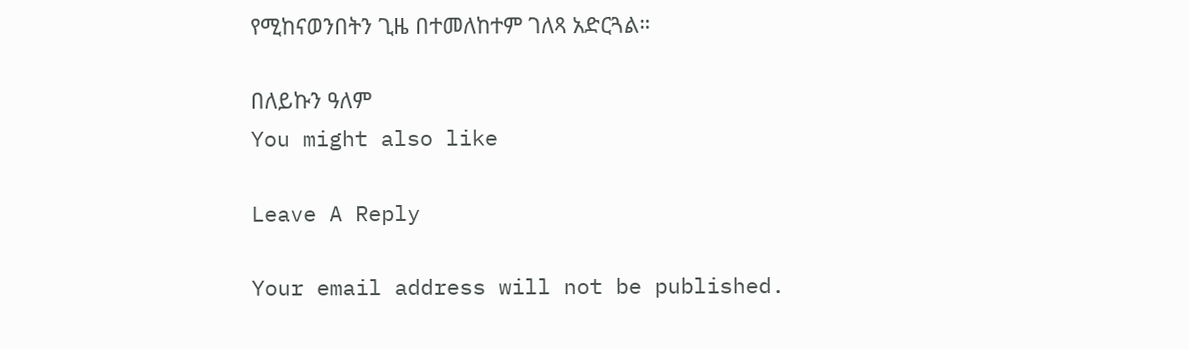የሚከናወንበትን ጊዜ በተመለከተም ገለጻ አድርጓል።

በለይኩን ዓለም
You might also like

Leave A Reply

Your email address will not be published.